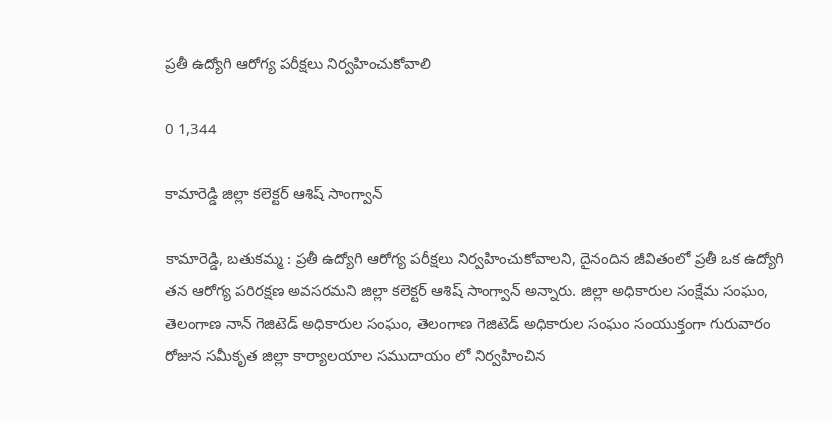ప్రతీ ఉద్యోగి ఆరోగ్య పరీక్షలు నిర్వహించుకోవాలి

0 1,344

కామారెడ్డి జిల్లా కలెక్టర్ ఆశిష్ సాంగ్వాన్

కామారెడ్డి, బతుకమ్మ : ప్రతీ ఉద్యోగి ఆరోగ్య పరీక్షలు నిర్వహించుకోవాలని, దైనందిన జీవితంలో ప్రతీ ఒక ఉద్యోగి తన ఆరోగ్య పరిరక్షణ అవసరమని జిల్లా కలెక్టర్ ఆశిష్ సాంగ్వాన్ అన్నారు. జిల్లా అధికారుల సంక్షేమ సంఘం, తెలంగాణ నాన్ గెజిటెడ్ అధికారుల సంఘం, తెలంగాణ గెజిటెడ్ అధికారుల సంఘం సంయుక్తంగా గురువారం రోజున సమీకృత జిల్లా కార్యాలయాల సముదాయం లో నిర్వహించిన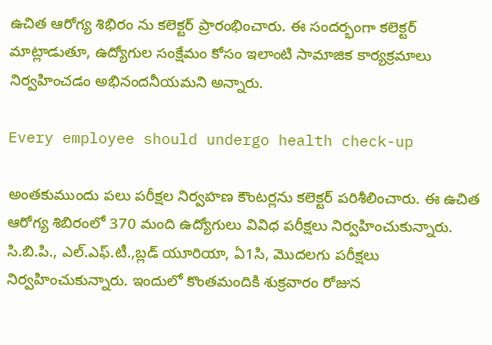ఉచిత ఆరోగ్య శిభిరం ను కలెక్టర్ ప్రారంభించారు. ఈ సందర్భంగా కలెక్టర్ మాట్లాడుతూ, ఉద్యోగుల సంక్షేమం కోసం ఇలాంటి సామాజిక కార్యక్రమాలు నిర్వహించడం అభినందనీయమని అన్నారు.

Every employee should undergo health check-up

అంతకుముందు పలు పరీక్షల నిర్వహణ కౌంటర్లను కలెక్టర్ పరిశీలించారు. ఈ ఉచిత ఆరోగ్య శిబిరంలో 370 మంది ఉద్యోగులు వివిధ పరీక్షలు నిర్వహించుకున్నారు. సి.బి.పి., ఎల్.ఎఫ్.టీ.,బ్లడ్ యూరియా, ఏ1సి, మొదలగు పరీక్షలు నిర్వహించుకున్నారు. ఇందులో కొంతమందికి శుక్రవారం రోజున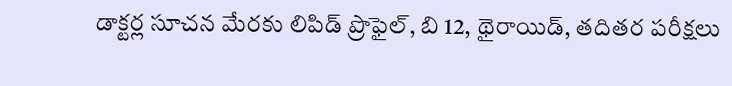డాక్టర్ల సూచన మేరకు లిపిడ్ ప్రొఫైల్, బి 12, థైరాయిడ్, తదితర పరీక్షలు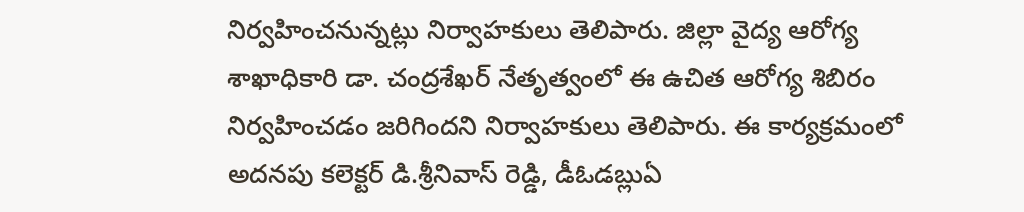నిర్వహించనున్నట్లు నిర్వాహకులు తెలిపారు. జిల్లా వైద్య ఆరోగ్య శాఖాధికారి డా. చంద్రశేఖర్ నేతృత్వంలో ఈ ఉచిత ఆరోగ్య శిబిరం నిర్వహించడం జరిగిందని నిర్వాహకులు తెలిపారు. ఈ కార్యక్రమంలో అదనపు కలెక్టర్ డి.శ్రీనివాస్ రెడ్డి, డీఓడబ్లుఏ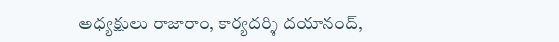అధ్యక్షులు రాజారాం, కార్యదర్శి దయానంద్,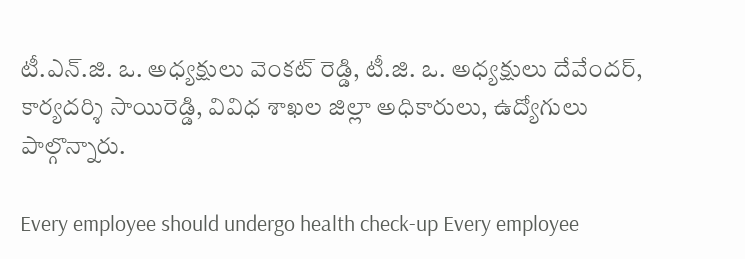టీ.ఎన్.జి. ఒ. అధ్యక్షులు వెంకట్ రెడ్డి, టీ.జి. ఒ. అధ్యక్షులు దేవేందర్, కార్యదర్శి సాయిరెడ్డి, వివిధ శాఖల జిల్లా అధికారులు, ఉద్యోగులు పాల్గొన్నారు.

Every employee should undergo health check-up Every employee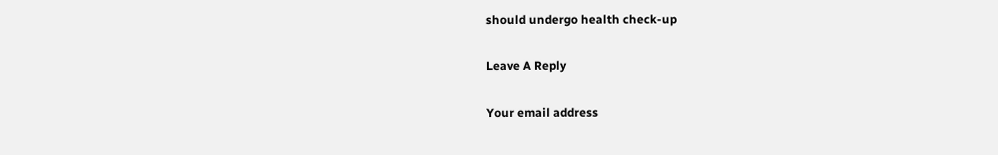should undergo health check-up

Leave A Reply

Your email address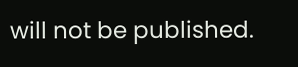will not be published.